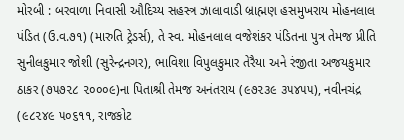મોરબી : બરવાળા નિવાસી ઔદિચ્ય સહસ્ત્ર ઝાલાવાડી બ્રાહ્મણ હસમુખરાય મોહનલાલ પંડિત (ઉ.વ.૭૧) (મારુતિ ટ્રેડર્સ), તે સ્વ. મોહનલાલ વજેશંકર પંડિતના પુત્ર તેમજ પ્રીતિ સુનીલકુમાર જોશી (સુરેન્દ્રનગર), ભાવિશા વિપુલકુમાર તેરૈયા અને રંજીતા અજયકુમાર ઠાકર (૭૫૭૨૮ ૨૦૦૦૯)ના પિતાશ્રી તેમજ અનંતરાય (૯૭૨૩૯ ૩૫૪૫૫), નવીનચંદ્ર (૯૮૨૪૯ ૫૦૬૧૧, રાજકોટ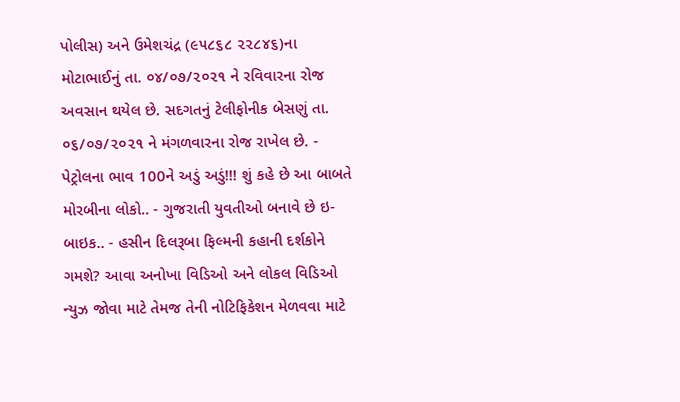પોલીસ) અને ઉમેશચંદ્ર (૯૫૮૬૮ ૨૨૮૪૬)ના મોટાભાઈનું તા. ૦૪/૦૭/૨૦૨૧ ને રવિવારના રોજ અવસાન થયેલ છે. સદગતનું ટેલીફોનીક બેસણું તા. ૦૬/૦૭/૨૦૨૧ ને મંગળવારના રોજ રાખેલ છે. - પેટ્રોલના ભાવ 100ને અડું અડું!!! શું કહે છે આ બાબતે મોરબીના લોકો.. - ગુજરાતી યુવતીઓ બનાવે છે ઇ-બાઇક.. - હસીન દિલરૂબા ફિલ્મની કહાની દર્શકોને ગમશે? આવા અનોખા વિડિઓ અને લોકલ વિડિઓ ન્યુઝ જોવા માટે તેમજ તેની નોટિફિકેશન મેળવવા માટે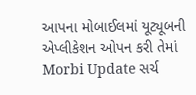આપના મોબાઈલમાં યૂટ્યૂબની એપ્લીકેશન ઓપન કરી તેમાં Morbi Update સર્ચ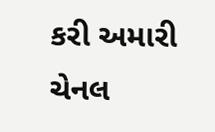કરી અમારી ચેનલ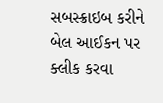સબસ્ક્રાઇબ કરીને બેલ આઈકન પર ક્લીક કરવા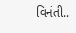વિનંતી..